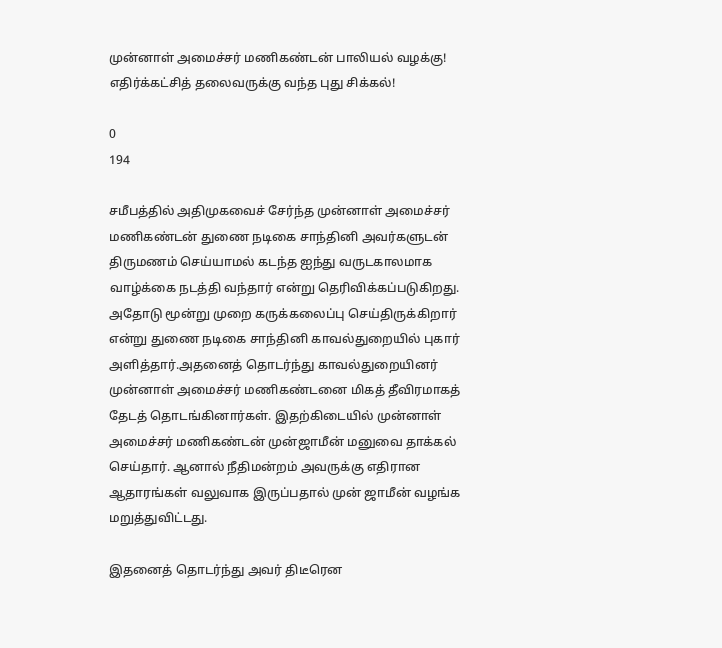முன்னாள் அமைச்சர் மணிகண்டன் பாலியல் வழக்கு! எதிர்க்கட்சித் தலைவருக்கு வந்த புது சிக்கல்!

0
194

சமீபத்தில் அதிமுகவைச் சேர்ந்த முன்னாள் அமைச்சர் மணிகண்டன் துணை நடிகை சாந்தினி அவர்களுடன் திருமணம் செய்யாமல் கடந்த ஐந்து வருடகாலமாக வாழ்க்கை நடத்தி வந்தார் என்று தெரிவிக்கப்படுகிறது. அதோடு மூன்று முறை கருக்கலைப்பு செய்திருக்கிறார் என்று துணை நடிகை சாந்தினி காவல்துறையில் புகார் அளித்தார்.அதனைத் தொடர்ந்து காவல்துறையினர் முன்னாள் அமைச்சர் மணிகண்டனை மிகத் தீவிரமாகத் தேடத் தொடங்கினார்கள். இதற்கிடையில் முன்னாள் அமைச்சர் மணிகண்டன் முன்ஜாமீன் மனுவை தாக்கல் செய்தார். ஆனால் நீதிமன்றம் அவருக்கு எதிரான ஆதாரங்கள் வலுவாக இருப்பதால் முன் ஜாமீன் வழங்க மறுத்துவிட்டது.

இதனைத் தொடர்ந்து அவர் திடீரென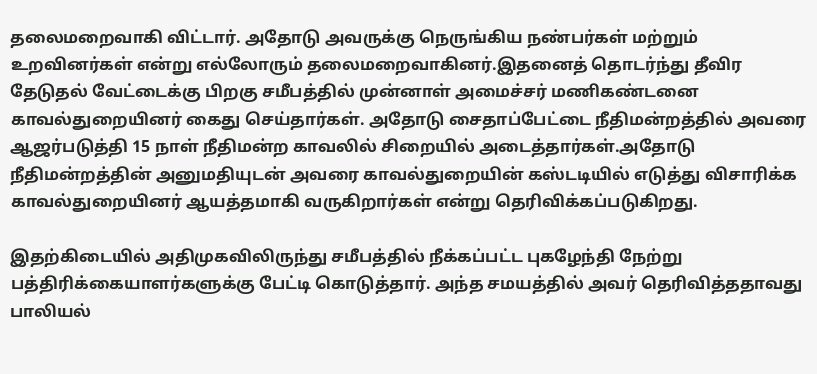தலைமறைவாகி விட்டார். அதோடு அவருக்கு நெருங்கிய நண்பர்கள் மற்றும் உறவினர்கள் என்று எல்லோரும் தலைமறைவாகினர்.இதனைத் தொடர்ந்து தீவிர தேடுதல் வேட்டைக்கு பிறகு சமீபத்தில் முன்னாள் அமைச்சர் மணிகண்டனை காவல்துறையினர் கைது செய்தார்கள். அதோடு சைதாப்பேட்டை நீதிமன்றத்தில் அவரை ஆஜர்படுத்தி 15 நாள் நீதிமன்ற காவலில் சிறையில் அடைத்தார்கள்.அதோடு நீதிமன்றத்தின் அனுமதியுடன் அவரை காவல்துறையின் கஸ்டடியில் எடுத்து விசாரிக்க காவல்துறையினர் ஆயத்தமாகி வருகிறார்கள் என்று தெரிவிக்கப்படுகிறது.

இதற்கிடையில் அதிமுகவிலிருந்து சமீபத்தில் நீக்கப்பட்ட புகழேந்தி நேற்று பத்திரிக்கையாளர்களுக்கு பேட்டி கொடுத்தார். அந்த சமயத்தில் அவர் தெரிவித்ததாவது பாலியல்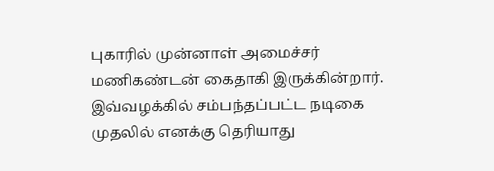புகாரில் முன்னாள் அமைச்சர் மணிகண்டன் கைதாகி இருக்கின்றார். இவ்வழக்கில் சம்பந்தப்பட்ட நடிகை முதலில் எனக்கு தெரியாது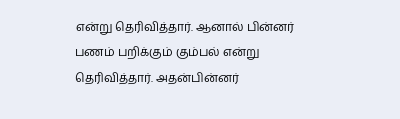என்று தெரிவித்தார். ஆனால் பின்னர் பணம் பறிக்கும் கும்பல் என்று தெரிவித்தார். அதன்பின்னர்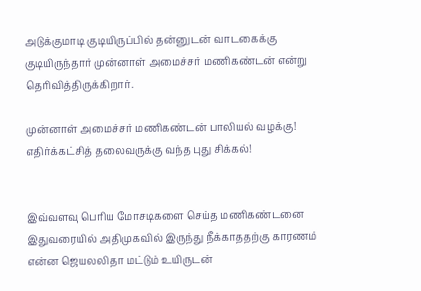அடுக்குமாடி குடியிருப்பில் தன்னுடன் வாடகைக்கு குடியிருந்தார் முன்னாள் அமைச்சர் மணிகண்டன் என்று தெரிவித்திருக்கிறார்.

முன்னாள் அமைச்சர் மணிகண்டன் பாலியல் வழக்கு! எதிர்க்கட்சித் தலைவருக்கு வந்த புது சிக்கல்!


இவ்வளவு பெரிய மோசடிகளை செய்த மணிகண்டனை இதுவரையில் அதிமுகவில் இருந்து நீக்காததற்கு காரணம் என்ன ஜெயலலிதா மட்டும் உயிருடன்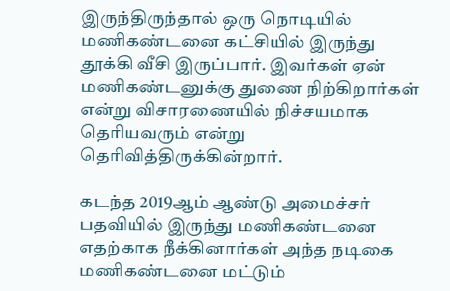இருந்திருந்தால் ஒரு நொடியில் மணிகண்டனை கட்சியில் இருந்து தூக்கி வீசி இருப்பார். இவர்கள் ஏன் மணிகண்டனுக்கு துணை நிற்கிறார்கள் என்று விசாரணையில் நிச்சயமாக தெரியவரும் என்று தெரிவித்திருக்கின்றார்.

கடந்த 2019ஆம் ஆண்டு அமைச்சர் பதவியில் இருந்து மணிகண்டனை எதற்காக நீக்கினார்கள் அந்த நடிகை மணிகண்டனை மட்டும்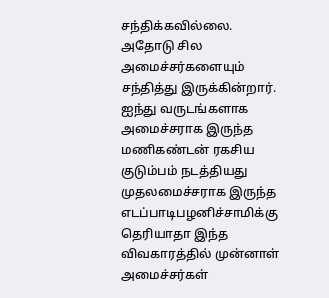சந்திக்கவில்லை. அதோடு சில அமைச்சர்களையும் சந்தித்து இருக்கின்றார். ஐந்து வருடங்களாக அமைச்சராக இருந்த மணிகண்டன் ரகசிய குடும்பம் நடத்தியது முதலமைச்சராக இருந்த எடப்பாடிபழனிச்சாமிக்கு தெரியாதா இந்த விவகாரத்தில் முன்னாள் அமைச்சர்கள்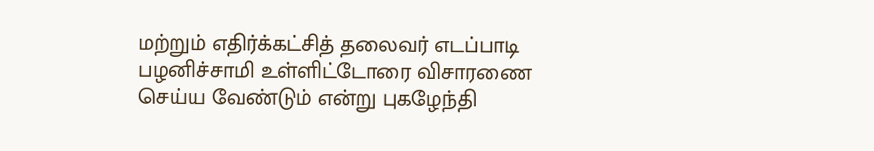மற்றும் எதிர்க்கட்சித் தலைவர் எடப்பாடி பழனிச்சாமி உள்ளிட்டோரை விசாரணை செய்ய வேண்டும் என்று புகழேந்தி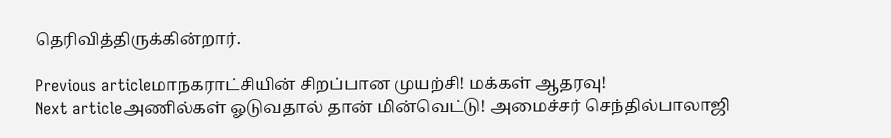தெரிவித்திருக்கின்றார்.

Previous articleமாநகராட்சியின் சிறப்பான முயற்சி! மக்கள் ஆதரவு!
Next articleஅணில்கள் ஓடுவதால் தான் மின்வெட்டு! அமைச்சர் செந்தில்பாலாஜி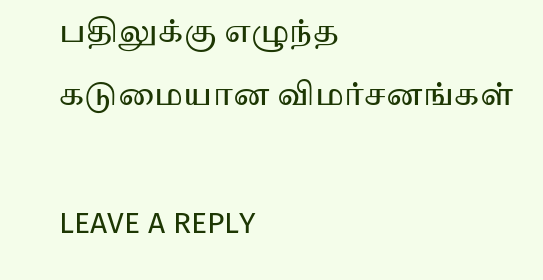பதிலுக்கு எழுந்த கடுமையான விமர்சனங்கள்

LEAVE A REPLY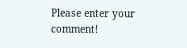Please enter your comment!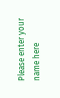Please enter your name here